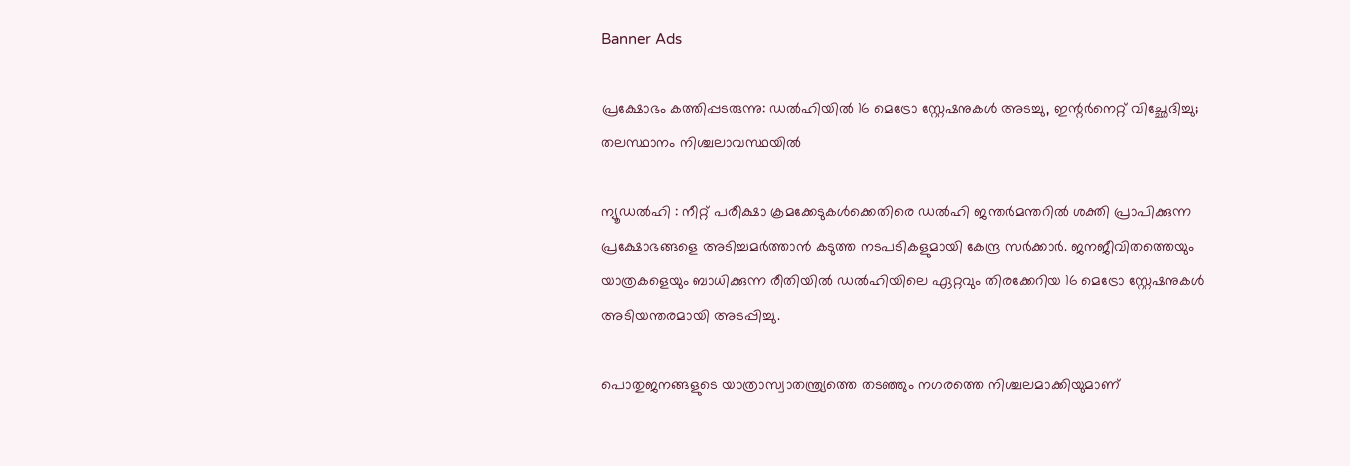Banner Ads

പ്രക്ഷോഭം കത്തിപ്പടരുന്നു: ഡൽഹിയിൽ 16 മെട്രോ സ്റ്റേഷനുകൾ അടച്ചു, ഇന്റർനെറ്റ് വിച്ഛേദിച്ചു; തലസ്ഥാനം നിശ്ചലാവസ്ഥയിൽ

ന്യൂഡൽഹി : നീറ്റ് പരീക്ഷാ ക്രമക്കേടുകൾക്കെതിരെ ഡൽഹി ജന്തർമന്തറിൽ ശക്തി പ്രാപിക്കുന്ന പ്രക്ഷോഭങ്ങളെ അടിച്ചമർത്താൻ കടുത്ത നടപടികളുമായി കേന്ദ്ര സർക്കാർ. ജനജീവിതത്തെയും യാത്രകളെയും ബാധിക്കുന്ന രീതിയിൽ ഡൽഹിയിലെ ഏറ്റവും തിരക്കേറിയ 16 മെട്രോ സ്റ്റേഷനുകൾ അടിയന്തരമായി അടപ്പിച്ചു.

പൊതുജനങ്ങളുടെ യാത്രാസ്വാതന്ത്ര്യത്തെ തടഞ്ഞും നഗരത്തെ നിശ്ചലമാക്കിയുമാണ്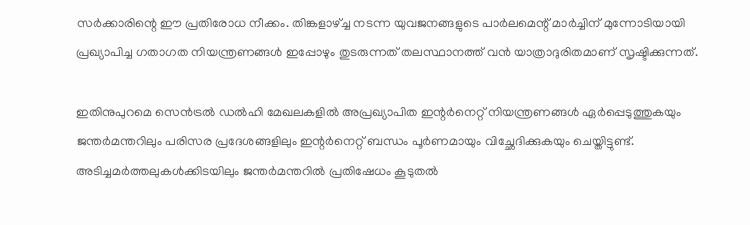സർക്കാരിന്റെ ഈ പ്രതിരോധ നീക്കം. തിങ്കളാഴ്‌ച്ച നടന്ന യുവജനങ്ങളുടെ പാർലമെന്റ്‌ മാർച്ചിന്‌ മുന്നോടിയായി പ്രഖ്യാപിച്ച ഗതാഗത നിയന്ത്രണങ്ങൾ ഇപ്പോഴും തുടരുന്നത് തലസ്ഥാനത്ത് വൻ യാത്രാദുരിതമാണ് സൃഷ്ടിക്കുന്നത്.

ഇതിനുപുറമെ സെൻട്രൽ ഡൽഹി മേഖലകളിൽ അപ്രഖ്യാപിത ഇന്റർനെറ്റ്‌ നിയന്ത്രണങ്ങൾ ഏർപ്പെടുത്തുകയും ജന്തർമന്തറിലും പരിസര പ്രദേശങ്ങളിലും ഇന്റർനെറ്റ്‌ ബന്ധം പൂർണമായും വിച്ഛേദിക്കുകയും ചെയ്തിട്ടുണ്ട്. അടിച്ചമർത്തലുകൾക്കിടയിലും ജന്തർമന്തറിൽ പ്രതിഷേധം കൂടുതൽ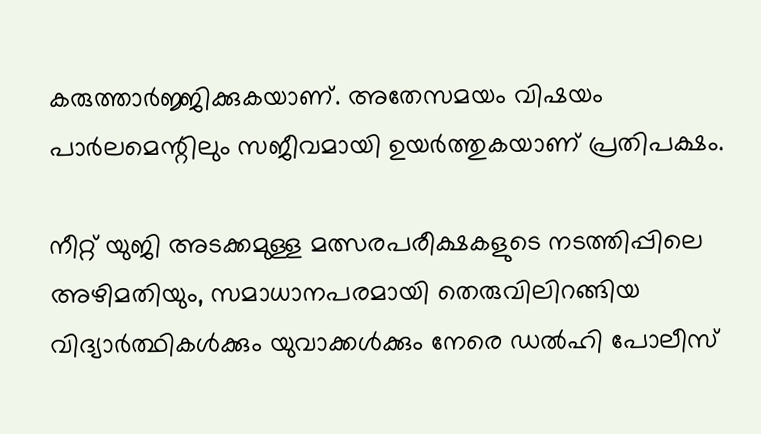കരുത്താർജ്ജിക്കുകയാണ്. അതേസമയം വിഷയം പാർലമെന്റിലും സജീവമായി ഉയർത്തുകയാണ് പ്രതിപക്ഷം.

നീറ്റ് യുജി അടക്കമുള്ള മത്സരപരീക്ഷകളുടെ നടത്തിപ്പിലെ അഴിമതിയും, സമാധാനപരമായി തെരുവിലിറങ്ങിയ വിദ്യാർത്ഥികൾക്കും യുവാക്കൾക്കും നേരെ ഡൽഹി പോലീസ്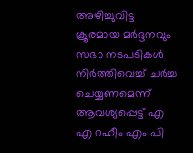അഴിച്ചുവിട്ട ക്രൂരമായ മർദ്ദനവും സഭാ നടപടികൾ നിർത്തിവെച്ച് ചർച്ച ചെയ്യണമെന്ന് ആവശ്യപ്പെട്ട് എ എ റഹീം എം പി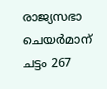രാജ്യസഭാ ചെയർമാന് ചട്ടം 267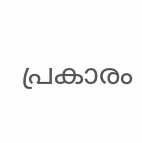പ്രകാരം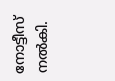നോട്ടീസ് നൽകി.